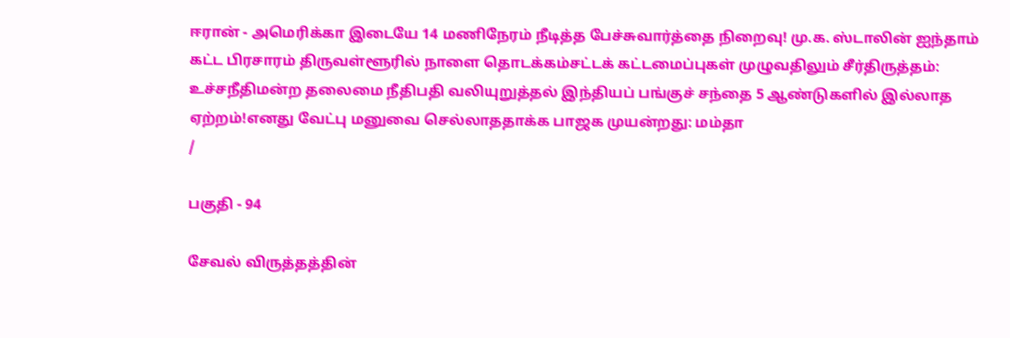ஈரான் - அமெரிக்கா இடையே 14 மணிநேரம் நீடித்த பேச்சுவார்த்தை நிறைவு! மு.க. ஸ்டாலின் ஐந்தாம் கட்ட பிரசாரம் திருவள்ளூரில் நாளை தொடக்கம்சட்டக் கட்டமைப்புகள் முழுவதிலும் சீர்திருத்தம்: உச்சநீதிமன்ற தலைமை நீதிபதி வலியுறுத்தல் இந்தியப் பங்குச் சந்தை 5 ஆண்டுகளில் இல்லாத ஏற்றம்!எனது வேட்பு மனுவை செல்லாததாக்க பாஜக முயன்றது: மம்தா
/

பகுதி - 94

சேவல் விருத்தத்தின்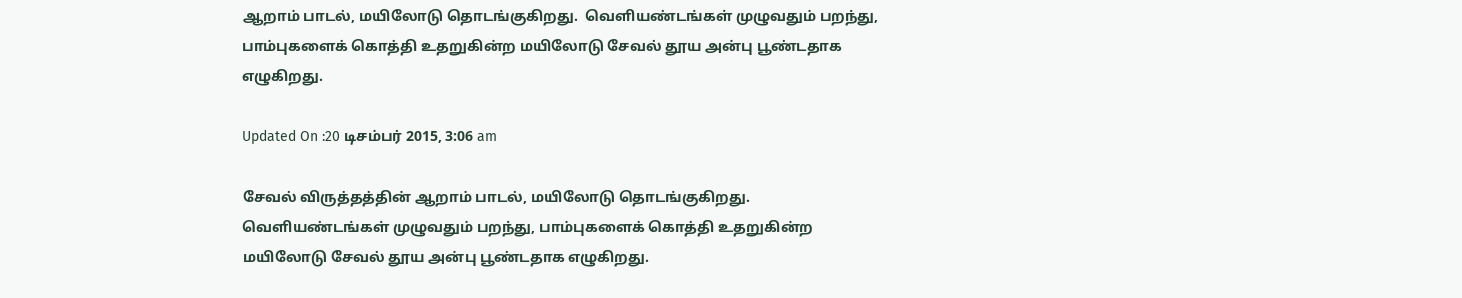ஆறாம் பாடல், மயிலோடு தொடங்குகிறது.  வெளியண்டங்கள் முழுவதும் பறந்து, பாம்புகளைக் கொத்தி உதறுகின்ற மயிலோடு சேவல் தூய அன்பு பூண்டதாக எழுகிறது.

Updated On :20 டிசம்பர் 2015, 3:06 am

சேவல் விருத்தத்தின் ஆறாம் பாடல், மயிலோடு தொடங்குகிறது.  வெளியண்டங்கள் முழுவதும் பறந்து, பாம்புகளைக் கொத்தி உதறுகின்ற மயிலோடு சேவல் தூய அன்பு பூண்டதாக எழுகிறது.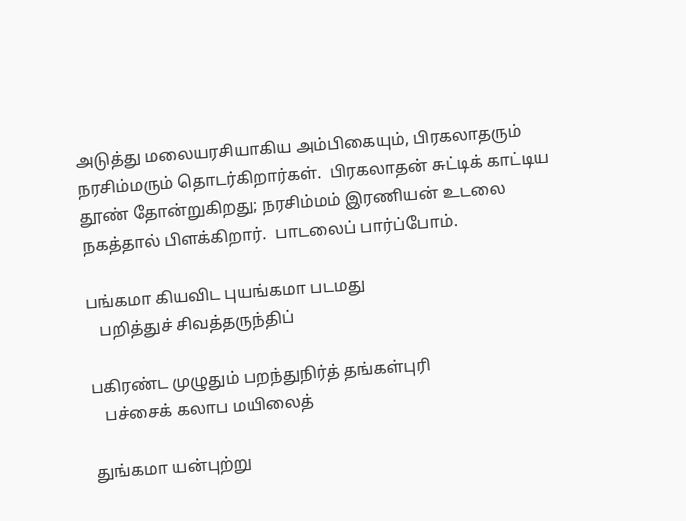அடுத்து மலையரசியாகிய அம்பிகையும், பிரகலாதரும் நரசிம்மரும் தொடர்கிறார்கள்.  பிரகலாதன் சுட்டிக் காட்டிய தூண் தோன்றுகிறது; நரசிம்மம் இரணியன் உடலை நகத்தால் பிளக்கிறார்.  பாடலைப் பார்ப்போம்.

பங்கமா கியவிட புயங்கமா படமது
   பறித்துச் சிவத்தருந்திப்

பகிரண்ட முழுதும் பறந்துநிர்த் தங்கள்புரி
   பச்சைக் கலாப மயிலைத்

துங்கமா யன்புற்று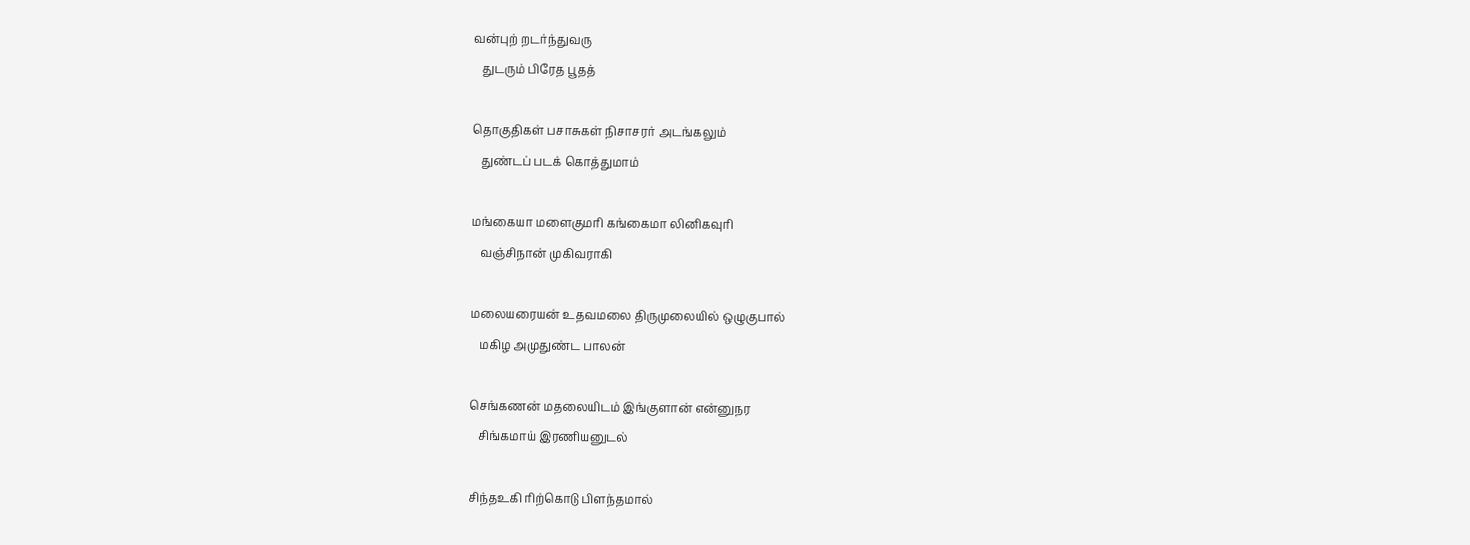வன்புற் றடர்ந்துவரு
   துடரும் பிரேத பூதத்

தொகுதிகள் பசாசுகள் நிசாசரர் அடங்கலும்
   துண்டப் படக் கொத்துமாம்

மங்கையா மளைகுமரி கங்கைமா லினிகவுரி
   வஞ்சிநான் முகிவராகி

மலையரையன் உதவமலை திருமுலையில் ஒழுகுபால்
   மகிழ அமுதுண்ட பாலன்

செங்கணன் மதலையிடம் இங்குளான் என்னுநர
   சிங்கமாய் இரணியனுடல்

சிந்தஉகி ரிற்கொடு பிளந்தமால்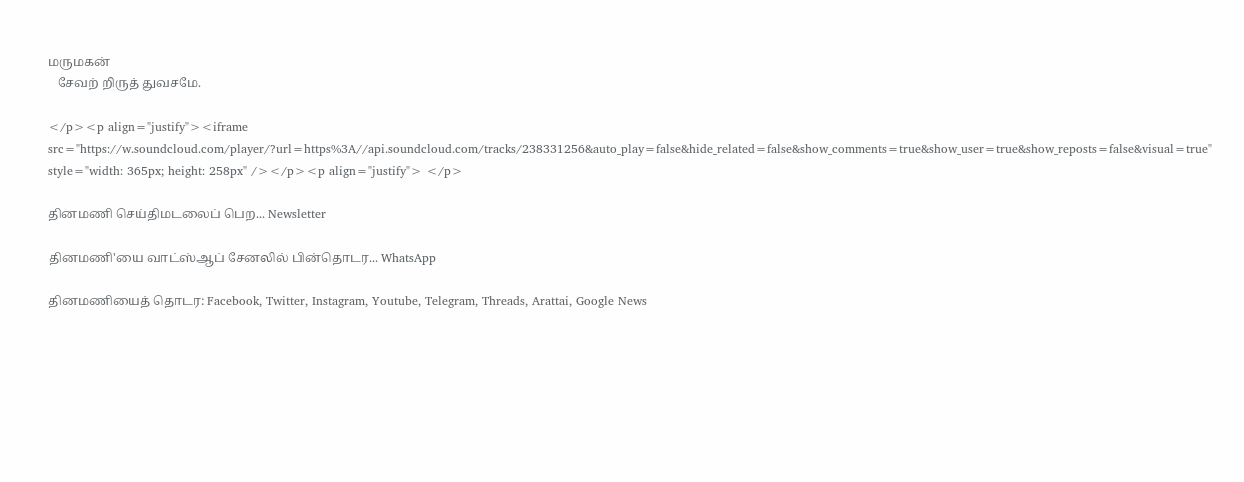மருமகன்
   சேவற் றிருத் துவசமே.

</p><p align="justify"><iframe src="https://w.soundcloud.com/player/?url=https%3A//api.soundcloud.com/tracks/238331256&auto_play=false&hide_related=false&show_comments=true&show_user=true&show_reposts=false&visual=true" style="width: 365px; height: 258px" /></p><p align="justify"> </p>

தினமணி செய்திமடலைப் பெற... Newsletter

தினமணி'யை வாட்ஸ்ஆப் சேனலில் பின்தொடர... WhatsApp

தினமணியைத் தொடர: Facebook, Twitter, Instagram, Youtube, Telegram, Threads, Arattai, Google News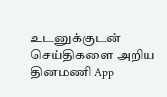உடனுக்குடன் செய்திகளை அறிய தினமணி App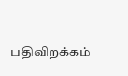பதிவிறக்கம்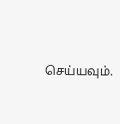செய்யவும்.